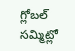గ్లోబల్ సమ్మిట్లో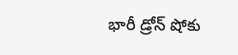భారీ డ్రోన్ షోకు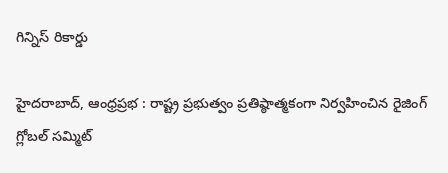గిన్నిస్ రికార్డు

హైదరాబాద్, ఆంధ్రప్రభ : రాష్ట్ర ప్రభుత్వం ప్రతిష్ఠాత్మకంగా నిర్వహించిన రైజింగ్ గ్లోబల్ సమ్మిట్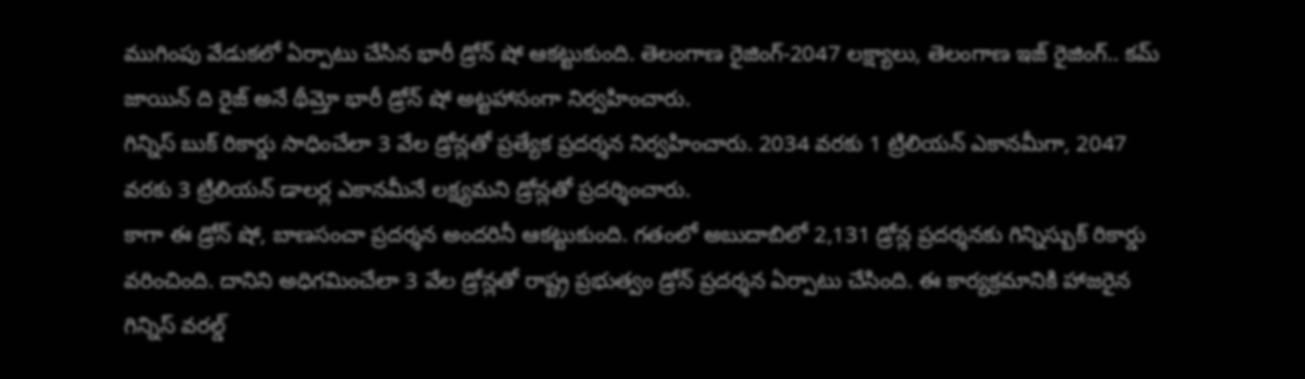ముగింపు వేడుకలో ఏర్పాటు చేసిన భారీ డ్రోన్ షో ఆకట్టుకుంది. తెలంగాణ రైజింగ్-2047 లక్ష్యాలు, తెలంగాణ ఇజ్ రైజింగ్.. కమ్ జాయిన్ ది రైజ్ అనే థీమ్తో భారీ డ్రోన్ షో అట్టహాసంగా నిర్వహించారు.
గిన్నిస్ బుక్ రికార్డు సాధించేలా 3 వేల డ్రోన్లతో ప్రత్యేక ప్రదర్శన నిర్వహించారు. 2034 వరకు 1 ట్రిలియన్ ఎకానమీగా, 2047 వరకు 3 ట్రిలియన్ డాలర్ల ఎకానమీనే లక్ష్యమని డ్రోన్లతో ప్రదర్శించారు.
కాగా ఈ డ్రోన్ షో, బాణసంచా ప్రదర్శన అందరినీ ఆకట్టుకుంది. గతంలో అబుదాబిలో 2,131 డ్రోన్ల ప్రదర్శనకు గిన్నిస్బుక్ రికార్డు వరించింది. దానిని అధిగమించేలా 3 వేల డ్రోన్లతో రాష్ట్ర ప్రభుత్వం డ్రోన్ ప్రదర్శన ఏర్పాటు చేసింది. ఈ కార్యక్రమానికి హాజరైన గిన్నిస్ వరల్డ్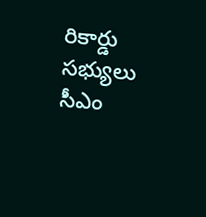రికార్డు సభ్యులు సీఎం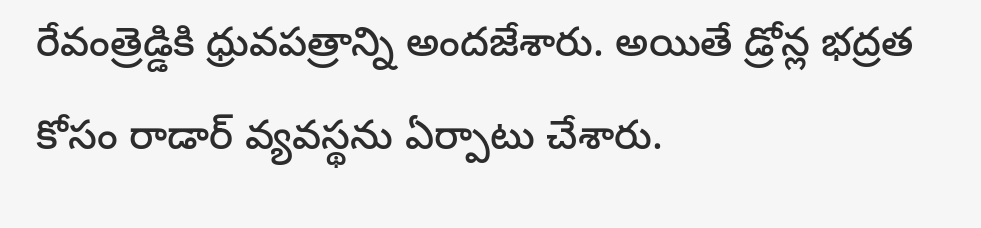రేవంత్రెడ్డికి ధ్రువపత్రాన్ని అందజేశారు. అయితే డ్రోన్ల భద్రత కోసం రాడార్ వ్యవస్థను ఏర్పాటు చేశారు.